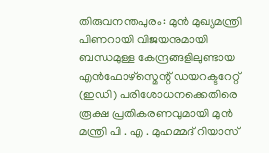തിരുവനന്തപുരം: മുൻ മുഖ്യമന്ത്രി പിണറായി വിജയനുമായി ബന്ധമുള്ള കേന്ദ്രങ്ങളിലുണ്ടായ എൻഫോഴ്സ്മെന്റ് ഡയറക്ടറേറ്റ് (ഇഡി) പരിശോധനക്കെതിരെ രൂക്ഷ പ്രതികരണവുമായി മുൻ മന്ത്രി പി . എ . മുഹമ്മദ് റിയാസ്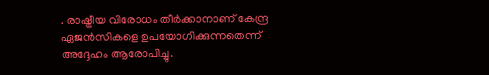. രാഷ്ട്രീയ വിരോധം തീർക്കാനാണ് കേന്ദ്ര ഏജൻസികളെ ഉപയോഗിക്കുന്നതെന്ന് അദ്ദേഹം ആരോപിച്ചു.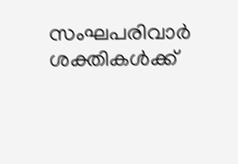സംഘപരിവാർ ശക്തികൾക്ക്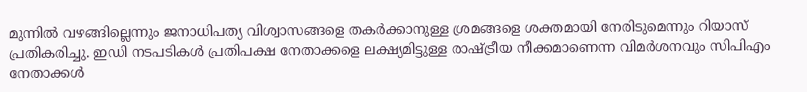മുന്നിൽ വഴങ്ങില്ലെന്നും ജനാധിപത്യ വിശ്വാസങ്ങളെ തകർക്കാനുള്ള ശ്രമങ്ങളെ ശക്തമായി നേരിടുമെന്നും റിയാസ് പ്രതികരിച്ചു. ഇഡി നടപടികൾ പ്രതിപക്ഷ നേതാക്കളെ ലക്ഷ്യമിട്ടുള്ള രാഷ്ട്രീയ നീക്കമാണെന്ന വിമർശനവും സിപിഎം നേതാക്കൾ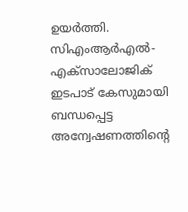ഉയർത്തി.
സിഎംആർഎൽ-എക്സാലോജിക് ഇടപാട് കേസുമായി ബന്ധപ്പെട്ട അന്വേഷണത്തിന്റെ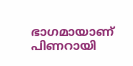ഭാഗമായാണ് പിണറായി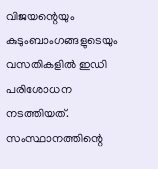വിജയന്റെയും കുടുംബാംഗങ്ങളുടെയും വസതികളിൽ ഇഡി പരിശോധന നടത്തിയത്. സംസ്ഥാനത്തിന്റെ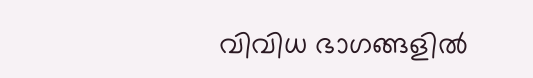വിവിധ ഭാഗങ്ങളിൽ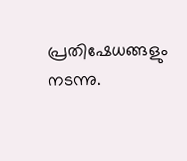പ്രതിഷേധങ്ങളും നടന്നു.